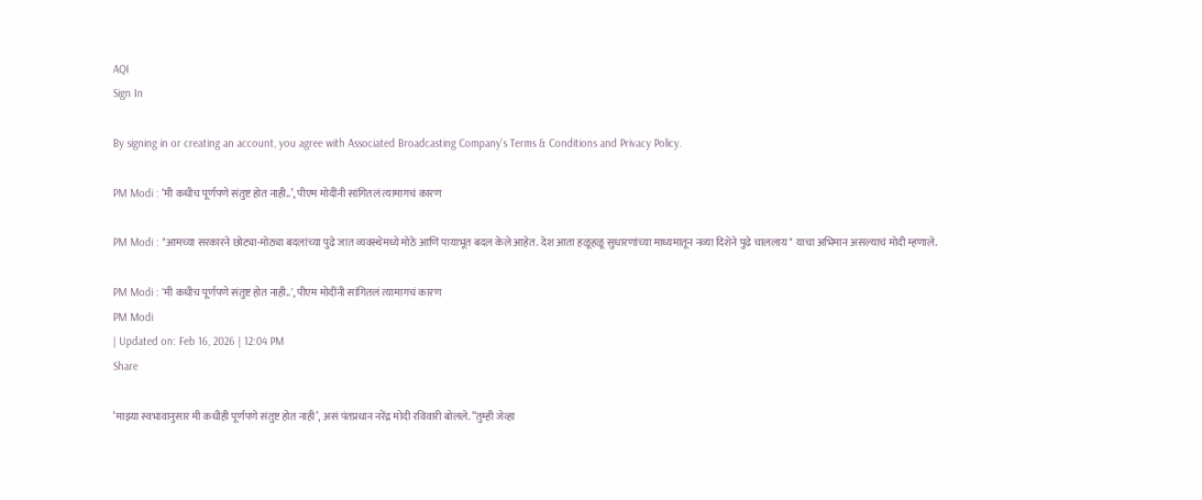AQI
Sign In

By signing in or creating an account, you agree with Associated Broadcasting Company's Terms & Conditions and Privacy Policy.

PM Modi : ‘मी कधीच पूर्णपणे संतुष्ट होत नाही..’, पीएम मोदींनी सांगितलं त्यामागचं कारण

PM Modi : "आमच्या सरकारने छोट्या-मोठ्या बदलांच्या पुढे जात व्यवस्थेमध्ये मोठे आणि पायाभूत बदल केले आहेत. देश आता हळूहळू सुधारणांच्या माध्यमातून नव्या दिशेने पुढे चाललाय" याचा अभिमान असल्याचं मोदी म्हणाले.

PM Modi : 'मी कधीच पूर्णपणे संतुष्ट होत नाही..', पीएम मोदींनी सांगितलं त्यामागचं कारण
PM Modi
| Updated on: Feb 16, 2026 | 12:04 PM
Share

‘माझ्या स्वभावानुसार मी कधीही पूर्णपणे संतुष्ट होत नाही’, असं पंतप्रधान नरेंद्र मोदी रविवारी बोलले. “तुम्ही जेव्हा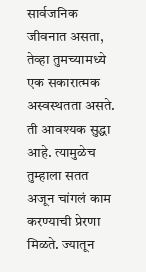सार्वजनिक जीवनात असता, तेव्हा तुमच्यामध्ये एक सकारात्मक अस्वस्थतता असते. ती आवश्यक सुद्धा आहे. त्यामुळेच तुम्हाला सतत अजून चांगलं काम करण्याची प्रेरणा मिळते. ज्यातून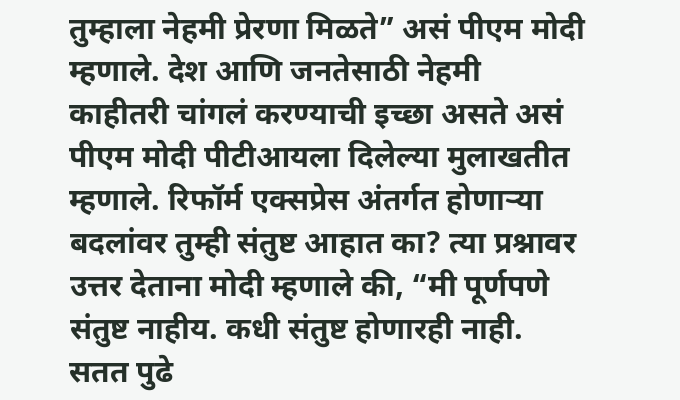तुम्हाला नेहमी प्रेरणा मिळते” असं पीएम मोदी म्हणाले. देश आणि जनतेसाठी नेहमी काहीतरी चांगलं करण्याची इच्छा असते असं पीएम मोदी पीटीआयला दिलेल्या मुलाखतीत म्हणाले. रिफॉर्म एक्सप्रेस अंतर्गत होणाऱ्या बदलांवर तुम्ही संतुष्ट आहात का? त्या प्रश्नावर उत्तर देताना मोदी म्हणाले की, “मी पूर्णपणे संतुष्ट नाहीय. कधी संतुष्ट होणारही नाही. सतत पुढे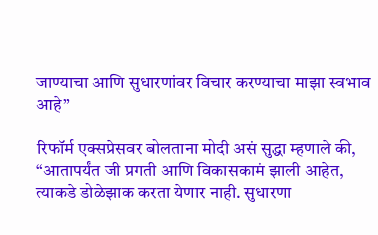जाण्याचा आणि सुधारणांवर विचार करण्याचा माझा स्वभाव आहे”

रिफॉर्म एक्सप्रेसवर बोलताना मोदी असं सुद्धा म्हणाले की, “आतापर्यंत जी प्रगती आणि विकासकामं झाली आहेत, त्याकडे डोळेझाक करता येणार नाही. सुधारणा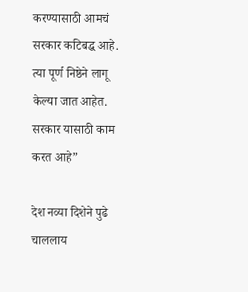करण्यासाठी आमचं सरकार कटिबद्ध आहे. त्या पूर्ण निष्ठेने लागू केल्या जात आहेत. सरकार यासाठी काम करत आहे”

देश नव्या दिशेने पुढे चाललाय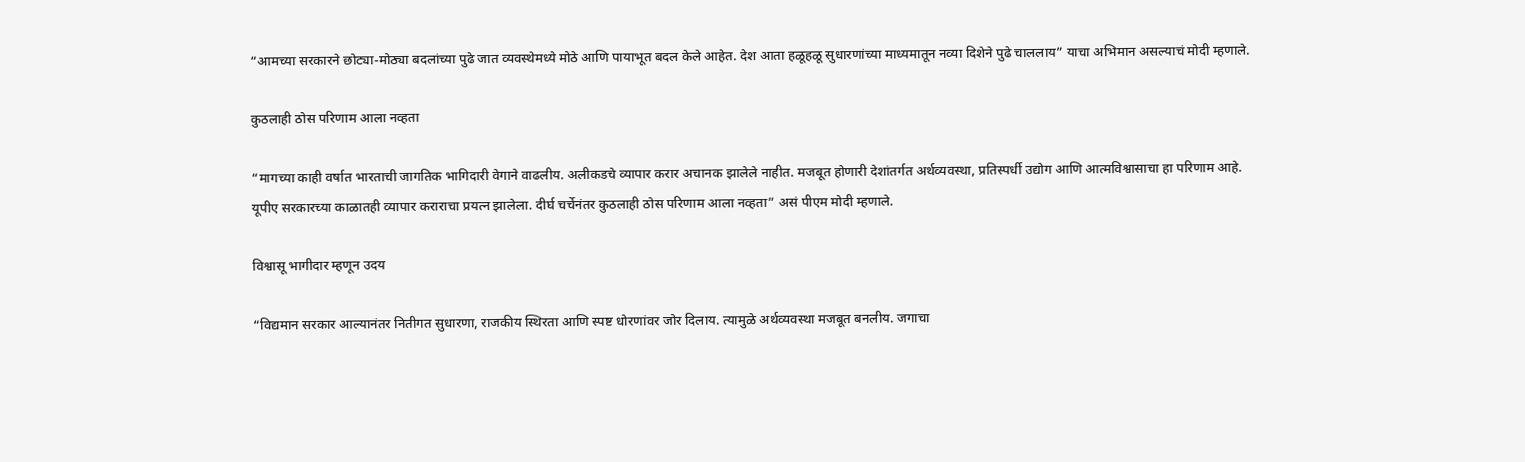“आमच्या सरकारने छोट्या-मोठ्या बदलांच्या पुढे जात व्यवस्थेमध्ये मोठे आणि पायाभूत बदल केले आहेत. देश आता हळूहळू सुधारणांच्या माध्यमातून नव्या दिशेने पुढे चाललाय” याचा अभिमान असल्याचं मोदी म्हणाले.

कुठलाही ठोस परिणाम आला नव्हता

“मागच्या काही वर्षात भारताची जागतिक भागिदारी वेगाने वाढलीय. अलीकडचे व्यापार करार अचानक झालेले नाहीत. मजबूत होणारी देशांतर्गत अर्थव्यवस्था, प्रतिस्पर्धी उद्योग आणि आत्मविश्वासाचा हा परिणाम आहे. यूपीए सरकारच्या काळातही व्यापार कराराचा प्रयत्न झालेला. दीर्घ चर्चेनंतर कुठलाही ठोस परिणाम आला नव्हता” असं पीएम मोदी म्हणाले.

विश्वासू भागीदार म्हणून उदय

“विद्यमान सरकार आल्यानंतर नितीगत सुधारणा, राजकीय स्थिरता आणि स्पष्ट धोरणांवर जोर दिलाय. त्यामुळे अर्थव्यवस्था मजबूत बनलीय. जगाचा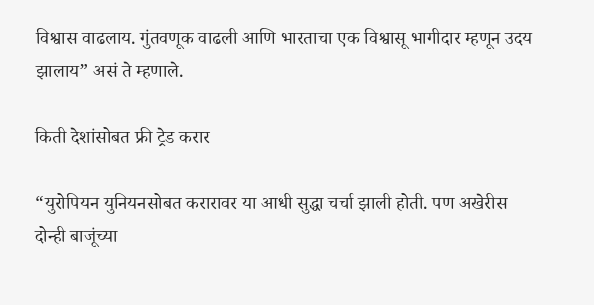विश्वास वाढलाय. गुंतवणूक वाढली आणि भारताचा एक विश्वासू भागीदार म्हणून उदय झालाय” असं ते म्हणाले.

किती देशांसोबत फ्री ट्रेड करार

“युरोपियन युनियनसोबत करारावर या आधी सुद्धा चर्चा झाली होती. पण अखेरीस दोन्ही बाजूंच्या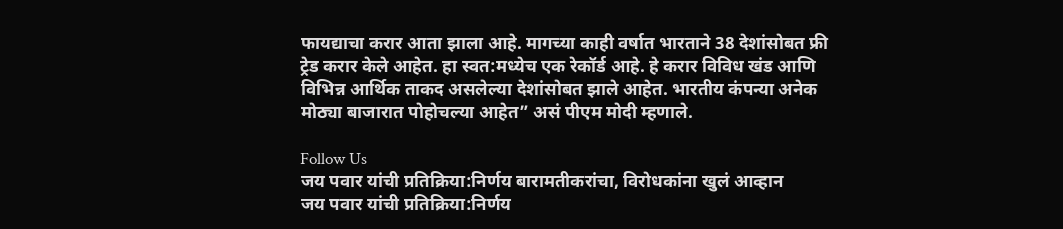फायद्याचा करार आता झाला आहे. मागच्या काही वर्षात भारताने 38 देशांसोबत फ्री ट्रेड करार केले आहेत. हा स्वत:मध्येच एक रेकॉर्ड आहे. हे करार विविध खंड आणि विभिन्न आर्थिक ताकद असलेल्या देशांसोबत झाले आहेत. भारतीय कंपन्या अनेक मोठ्या बाजारात पोहोचल्या आहेत” असं पीएम मोदी म्हणाले.

Follow Us
जय पवार यांची प्रतिक्रिया:निर्णय बारामतीकरांचा, विरोधकांना खुलं आव्हान
जय पवार यांची प्रतिक्रिया:निर्णय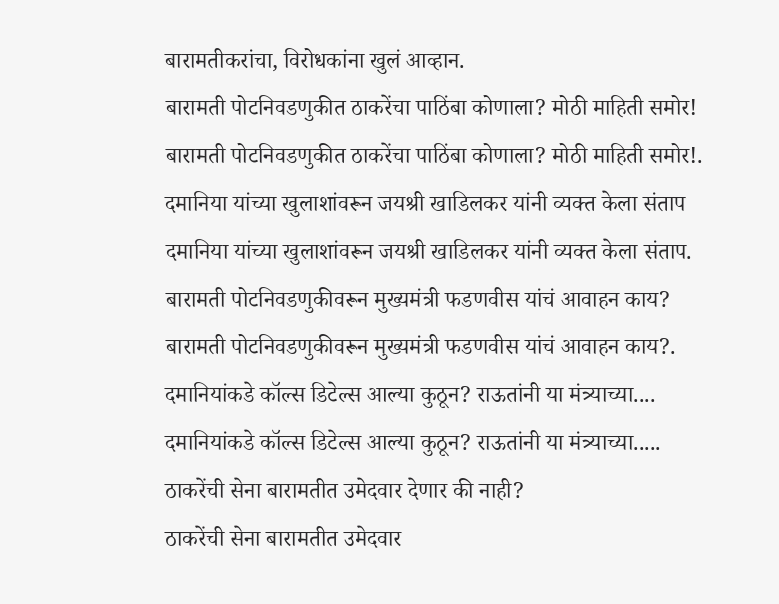बारामतीकरांचा, विरोधकांना खुलं आव्हान.
बारामती पोटनिवडणुकीत ठाकरेंचा पाठिंबा कोणाला? मोठी माहिती समोर!
बारामती पोटनिवडणुकीत ठाकरेंचा पाठिंबा कोणाला? मोठी माहिती समोर!.
दमानिया यांच्या खुलाशांवरून जयश्री खाडिलकर यांनी व्यक्त केला संताप
दमानिया यांच्या खुलाशांवरून जयश्री खाडिलकर यांनी व्यक्त केला संताप.
बारामती पोटनिवडणुकीवरून मुख्यमंत्री फडणवीस यांचं आवाहन काय?
बारामती पोटनिवडणुकीवरून मुख्यमंत्री फडणवीस यांचं आवाहन काय?.
दमानियांकडे कॉल्स डिटेल्स आल्या कुठून? राऊतांनी या मंत्र्याच्या....
दमानियांकडे कॉल्स डिटेल्स आल्या कुठून? राऊतांनी या मंत्र्याच्या.....
ठाकरेंची सेना बारामतीत उमेदवार देणार की नाही?
ठाकरेंची सेना बारामतीत उमेदवार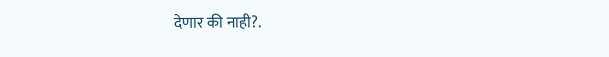देणार की नाही?.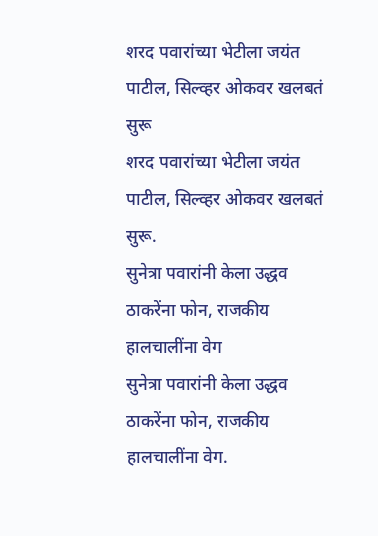शरद पवारांच्या भेटीला जयंत पाटील, सिल्व्हर ओकवर खलबतं सुरू
शरद पवारांच्या भेटीला जयंत पाटील, सिल्व्हर ओकवर खलबतं सुरू.
सुनेत्रा पवारांनी केला उद्धव ठाकरेंना फोन, राजकीय हालचालींना वेग
सुनेत्रा पवारांनी केला उद्धव ठाकरेंना फोन, राजकीय हालचालींना वेग.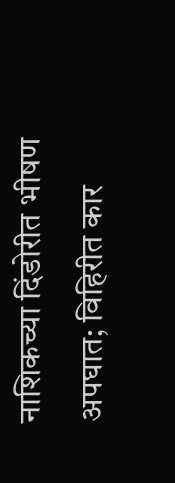नाशिकच्या दिंडोरीत भीषण अपघात; विहिरीत कार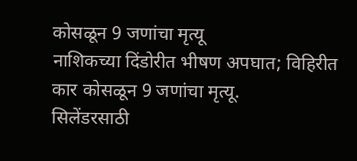कोसळून 9 जणांचा मृत्यू
नाशिकच्या दिंडोरीत भीषण अपघात; विहिरीत कार कोसळून 9 जणांचा मृत्यू.
सिलेंडरसाठी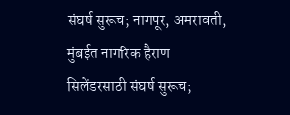संघर्ष सुरूच; नागपूर, अमरावती, मुंबईत नागरिक हैराण
सिलेंडरसाठी संघर्ष सुरूच;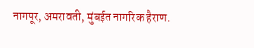नागपूर, अमरावती, मुंबईत नागरिक हैराण.